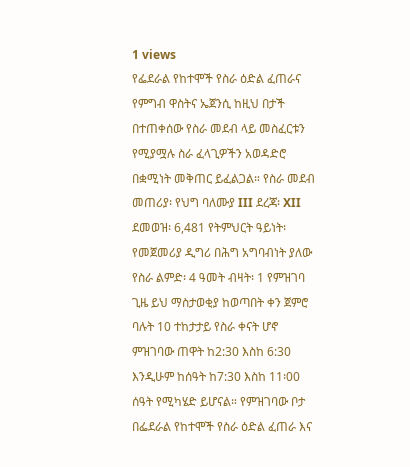1 views
የፌደራል የከተሞች የስራ ዕድል ፈጠራና የምግብ ዋስትና ኤጀንሲ ከዚህ በታች በተጠቀሰው የስራ መደብ ላይ መስፈርቱን የሚያሟሉ ስራ ፈላጊዎችን አወዳድሮ በቋሚነት መቅጠር ይፈልጋል። የስራ መደብ መጠሪያ፡ የህግ ባለሙያ III ደረጃ፡ XII ደመወዝ፡ 6,481 የትምህርት ዓይነት፡ የመጀመሪያ ዲግሪ በሕግ አግባብነት ያለው የስራ ልምድ፡ 4 ዓመት ብዛት፡ 1 የምዝገባ ጊዜ ይህ ማስታወቂያ ከወጣበት ቀን ጀምሮ ባሉት 10 ተከታታይ የስራ ቀናት ሆኖ ምዝገባው ጠዋት ከ2:30 እስከ 6:30 እንዲሁም ከሰዓት ከ7:30 እስከ 11፡00 ሰዓት የሚካሄድ ይሆናል። የምዝገባው ቦታ በፌደራል የከተሞች የስራ ዕድል ፈጠራ እና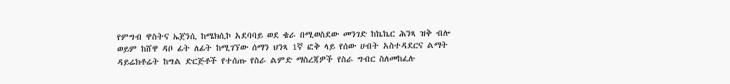የምግብ ዋስትና ኤጀንሲ ከሜክሲኮ አደባባይ ወደ ቄራ በሚወስደው መንገድ ከኬኬር ሕንጻ ዝቅ ብሎ ወይም ከሸዋ ዳቦ ፊት ለፊት ከሚገኘው ሰማን ህንጻ 1ኛ ፎቅ ላይ የሰው ሀብት አስተዳደርና ልማት ዳይሬክቶሬት ከግል ድርጅቶች የተሰጡ የስራ ልምድ ማስረጃዎች የስራ ግብር ስለመከፈሉ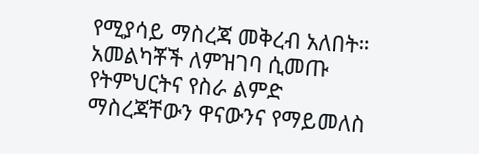የሚያሳይ ማስረጃ መቅረብ አለበት። አመልካቾች ለምዝገባ ሲመጡ የትምህርትና የስራ ልምድ ማስረጃቸውን ዋናውንና የማይመለስ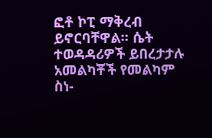ፎቶ ኮፒ ማቅረብ ይኖርባቸዋል። ሴት ተወዳዳሪዎች ይበረታታሉ አመልካቾች የመልካም ስነ-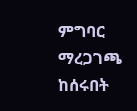ምግባር ማረጋገጫ ከሰሩበት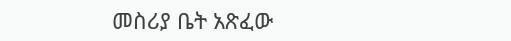መስሪያ ቤት አጽፈው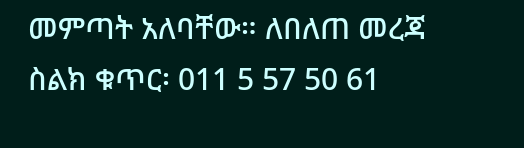መምጣት አለባቸው። ለበለጠ መረጃ ስልክ ቁጥር፡ 011 5 57 50 61